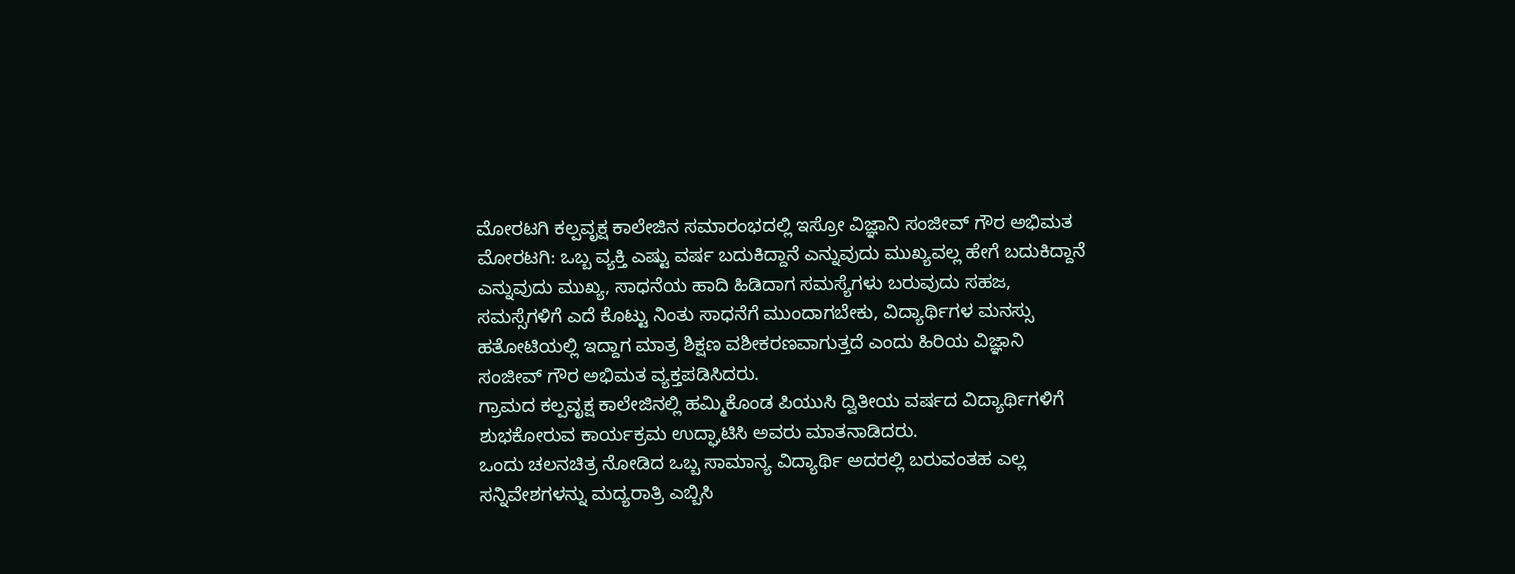ಮೋರಟಗಿ ಕಲ್ಪವೃಕ್ಷ ಕಾಲೇಜಿನ ಸಮಾರಂಭದಲ್ಲಿ ಇಸ್ರೋ ವಿಜ್ಞಾನಿ ಸಂಜೀವ್ ಗೌರ ಅಭಿಮತ
ಮೋರಟಗಿ: ಒಬ್ಬ ವ್ಯಕ್ತಿ ಎಷ್ಟು ವರ್ಷ ಬದುಕಿದ್ದಾನೆ ಎನ್ನುವುದು ಮುಖ್ಯವಲ್ಲ ಹೇಗೆ ಬದುಕಿದ್ದಾನೆ ಎನ್ನುವುದು ಮುಖ್ಯ, ಸಾಧನೆಯ ಹಾದಿ ಹಿಡಿದಾಗ ಸಮಸ್ಯೆಗಳು ಬರುವುದು ಸಹಜ, ಸಮಸ್ಸೆಗಳಿಗೆ ಎದೆ ಕೊಟ್ಟು ನಿಂತು ಸಾಧನೆಗೆ ಮುಂದಾಗಬೇಕು, ವಿದ್ಯಾರ್ಥಿಗಳ ಮನಸ್ಸು ಹತೋಟಿಯಲ್ಲಿ ಇದ್ದಾಗ ಮಾತ್ರ ಶಿಕ್ಷಣ ವಶೀಕರಣವಾಗುತ್ತದೆ ಎಂದು ಹಿರಿಯ ವಿಜ್ಞಾನಿ ಸಂಜೀವ್ ಗೌರ ಅಭಿಮತ ವ್ಯಕ್ತಪಡಿಸಿದರು.
ಗ್ರಾಮದ ಕಲ್ಪವೃಕ್ಷ ಕಾಲೇಜಿನಲ್ಲಿ ಹಮ್ಮಿಕೊಂಡ ಪಿಯುಸಿ ದ್ವಿತೀಯ ವರ್ಷದ ವಿದ್ಯಾರ್ಥಿಗಳಿಗೆ ಶುಭಕೋರುವ ಕಾರ್ಯಕ್ರಮ ಉದ್ಘಾಟಿಸಿ ಅವರು ಮಾತನಾಡಿದರು.
ಒಂದು ಚಲನಚಿತ್ರ ನೋಡಿದ ಒಬ್ಬ ಸಾಮಾನ್ಯ ವಿದ್ಯಾರ್ಥಿ ಅದರಲ್ಲಿ ಬರುವಂತಹ ಎಲ್ಲ ಸನ್ನಿವೇಶಗಳನ್ನು ಮದ್ಯರಾತ್ರಿ ಎಬ್ಬಿಸಿ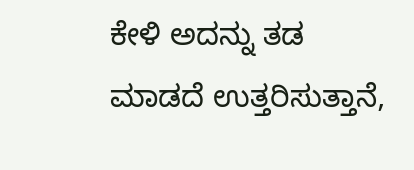ಕೇಳಿ ಅದನ್ನು ತಡ ಮಾಡದೆ ಉತ್ತರಿಸುತ್ತಾನೆ,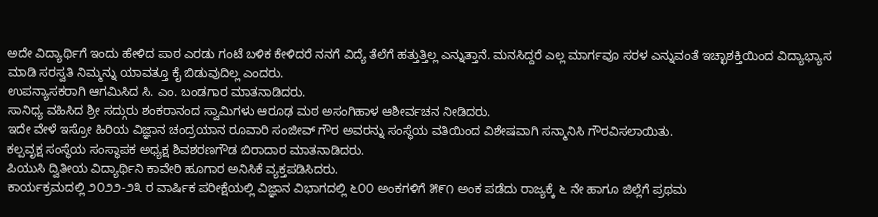ಅದೇ ವಿದ್ಯಾರ್ಥಿಗೆ ಇಂದು ಹೇಳಿದ ಪಾಠ ಎರಡು ಗಂಟೆ ಬಳಿಕ ಕೇಳಿದರೆ ನನಗೆ ವಿದ್ಯೆ ತೆಲೆಗೆ ಹತ್ತುತ್ತಿಲ್ಲ ಎನ್ನುತ್ತಾನೆ. ಮನಸಿದ್ದರೆ ಎಲ್ಲ ಮಾರ್ಗವೂ ಸರಳ ಎನ್ನುವಂತೆ ಇಚ್ಛಾಶಕ್ತಿಯಿಂದ ವಿದ್ಯಾಭ್ಯಾಸ ಮಾಡಿ ಸರಸ್ವತಿ ನಿಮ್ಮನ್ನು ಯಾವತ್ತೂ ಕೈ ಬಿಡುವುದಿಲ್ಲ ಎಂದರು.
ಉಪನ್ಯಾಸಕರಾಗಿ ಆಗಮಿಸಿದ ಸಿ. ಎಂ. ಬಂಡಗಾರ ಮಾತನಾಡಿದರು.
ಸಾನಿಧ್ಯ ವಹಿಸಿದ ಶ್ರೀ ಸದ್ಗುರು ಶಂಕರಾನಂದ ಸ್ವಾಮಿಗಳು ಆರೂಢ ಮಠ ಅಸಂಗಿಹಾಳ ಆಶೀರ್ವಚನ ನೀಡಿದರು.
ಇದೇ ವೇಳೆ ಇಸ್ರೋ ಹಿರಿಯ ವಿಜ್ಞಾನ ಚಂದ್ರಯಾನ ರೂವಾರಿ ಸಂಜೀವ್ ಗೌರ ಅವರನ್ನು ಸಂಸ್ಥೆಯ ವತಿಯಿಂದ ವಿಶೇಷವಾಗಿ ಸನ್ಮಾನಿಸಿ ಗೌರವಿಸಲಾಯಿತು.
ಕಲ್ಪವೃಕ್ಷ ಸಂಸ್ಥೆಯ ಸಂಸ್ಥಾಪಕ ಅಧ್ಯಕ್ಷ ಶಿವಶರಣಗೌಡ ಬಿರಾದಾರ ಮಾತನಾಡಿದರು.
ಪಿಯುಸಿ ದ್ವಿತೀಯ ವಿದ್ಯಾರ್ಥಿನಿ ಕಾವೇರಿ ಹೂಗಾರ ಅನಿಸಿಕೆ ವ್ಯಕ್ತಪಡಿಸಿದರು.
ಕಾರ್ಯಕ್ರಮದಲ್ಲಿ ೨೦೨೨-೨೩ ರ ವಾರ್ಷಿಕ ಪರೀಕ್ಷೆಯಲ್ಲಿ ವಿಜ್ಞಾನ ವಿಭಾಗದಲ್ಲಿ ೬೦೦ ಅಂಕಗಳಿಗೆ ೫೯೧ ಅಂಕ ಪಡೆದು ರಾಜ್ಯಕ್ಕೆ ೬ ನೇ ಹಾಗೂ ಜಿಲ್ಲೆಗೆ ಪ್ರಥಮ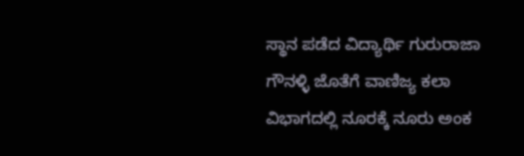ಸ್ಥಾನ ಪಡೆದ ವಿದ್ಯಾರ್ಥಿ ಗುರುರಾಜಾ ಗೌನಳ್ಳಿ ಜೊತೆಗೆ ವಾಣಿಜ್ಯ ಕಲಾ ವಿಭಾಗದಲ್ಲಿ ನೂರಕ್ಕೆ ನೂರು ಅಂಕ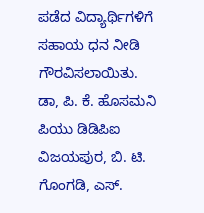ಪಡೆದ ವಿದ್ಯಾರ್ಥಿಗಳಿಗೆ ಸಹಾಯ ಧನ ನೀಡಿ ಗೌರವಿಸಲಾಯಿತು.
ಡಾ, ಪಿ. ಕೆ. ಹೊಸಮನಿ ಪಿಯು ಡಿಡಿಪಿಐ ವಿಜಯಪುರ, ಬಿ. ಟಿ. ಗೊಂಗಡಿ, ಎಸ್.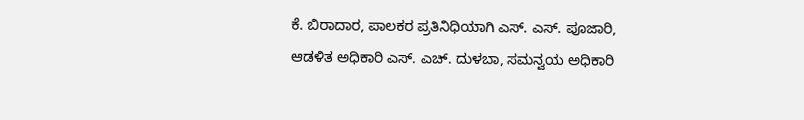ಕೆ. ಬಿರಾದಾರ, ಪಾಲಕರ ಪ್ರತಿನಿಧಿಯಾಗಿ ಎಸ್. ಎಸ್. ಪೂಜಾರಿ, ಆಡಳಿತ ಅಧಿಕಾರಿ ಎಸ್. ಎಚ್. ದುಳಬಾ, ಸಮನ್ವಯ ಅಧಿಕಾರಿ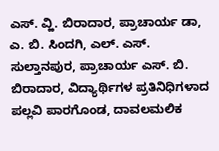ಎಸ್. ವ್ಹಿ. ಬಿರಾದಾರ, ಪ್ರಾಚಾರ್ಯ ಡಾ, ಎ. ಬಿ. ಸಿಂದಗಿ, ಎಲ್. ಎಸ್. ಸುಲ್ತಾನಪುರ, ಪ್ರಾಚಾರ್ಯ ಎಸ್. ಬಿ. ಬಿರಾದಾರ, ವಿದ್ಯಾರ್ಥಿಗಳ ಪ್ರತಿನಿಧಿಗಳಾದ ಪಲ್ಲವಿ ಪಾರಗೊಂಡ, ದಾವಲಮಲಿಕ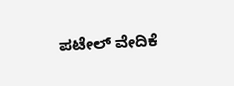ಪಟೇಲ್ ವೇದಿಕೆ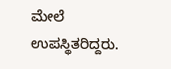ಮೇಲೆ ಉಪಸ್ಥಿತರಿದ್ದರು.